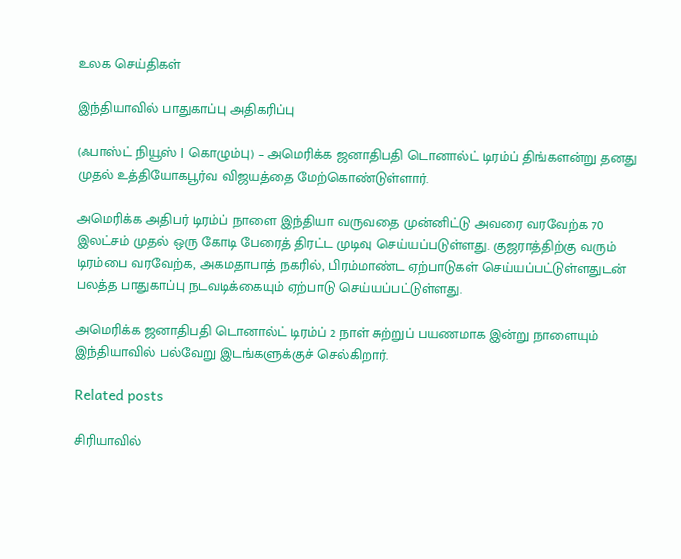உலக செய்திகள்

இந்தியாவில் பாதுகாப்பு அதிகரிப்பு

(ஃபாஸ்ட் நியூஸ் | கொழும்பு) – அமெரிக்க ஜனாதிபதி டொனால்ட் டிரம்ப் திங்களன்று தனது முதல் உத்தியோகபூர்வ விஜயத்தை மேற்கொண்டுள்ளார்.

அமெரிக்க அதிபர் டிரம்ப் நாளை இந்தியா வருவதை முன்னிட்டு அவரை வரவேற்க 70 இலட்சம் முதல் ஒரு கோடி பேரைத் திரட்ட முடிவு செய்யப்படுள்ளது. குஜராத்திற்கு வரும் டிரம்பை வரவேற்க, அகமதாபாத் நகரில், பிரம்மாண்ட ஏற்பாடுகள் செய்யப்பட்டுள்ளதுடன் பலத்த பாதுகாப்பு நடவடிக்கையும் ஏற்பாடு செய்யப்பட்டுள்ளது.

அமெரிக்க ஜனாதிபதி டொனால்ட் டிரம்ப் 2 நாள் சுற்றுப் பயணமாக இன்று நாளையும் இந்தியாவில் பல்வேறு இடங்களுக்குச் செல்கிறார்.

Related posts

சிரியாவில்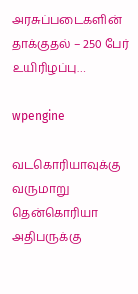அரசுப்படைகளின் தாக்குதல் – 250 பேர் உயிரிழப்பு…

wpengine

வடகொரியாவுக்கு வருமாறு தென்கொரியா அதிபருக்கு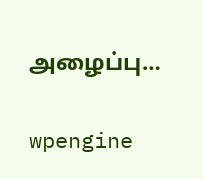அழைப்பு…

wpengine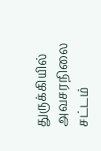துருக்கியில் அவசரநிலை சட்டம்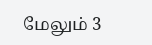மேலும் 3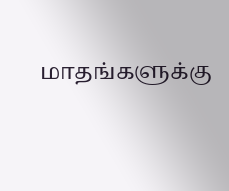மாதங்களுக்கு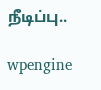நீடிப்பு..

wpengine